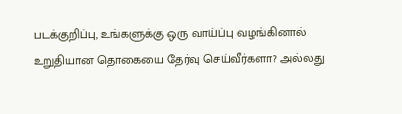படக்குறிப்பு, உங்களுக்கு ஒரு வாய்ப்பு வழங்கினால் உறுதியான தொகையை தேர்வு செய்வீர்களா? அல்லது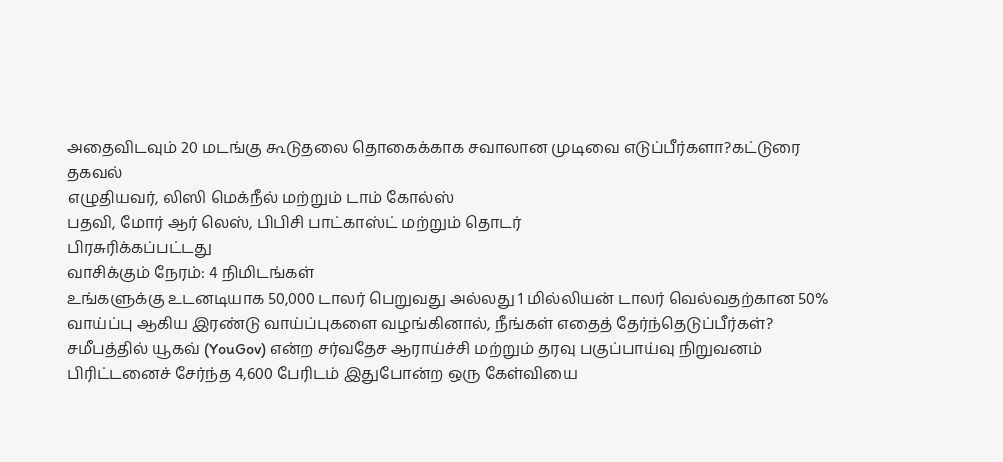அதைவிடவும் 20 மடங்கு கூடுதலை தொகைக்காக சவாலான முடிவை எடுப்பீர்களா?கட்டுரை தகவல்
எழுதியவர், லிஸி மெக்நீல் மற்றும் டாம் கோல்ஸ்
பதவி, மோர் ஆர் லெஸ், பிபிசி பாட்காஸ்ட் மற்றும் தொடர்
பிரசுரிக்கப்பட்டது
வாசிக்கும் நேரம்: 4 நிமிடங்கள்
உங்களுக்கு உடனடியாக 50,000 டாலர் பெறுவது அல்லது 1 மில்லியன் டாலர் வெல்வதற்கான 50% வாய்ப்பு ஆகிய இரண்டு வாய்ப்புகளை வழங்கினால், நீங்கள் எதைத் தேர்ந்தெடுப்பீர்கள்?
சமீபத்தில் யூகவ் (YouGov) என்ற சர்வதேச ஆராய்ச்சி மற்றும் தரவு பகுப்பாய்வு நிறுவனம் பிரிட்டனைச் சேர்ந்த 4,600 பேரிடம் இதுபோன்ற ஒரு கேள்வியை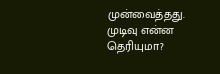முன்வைத்தது.
முடிவு என்ன தெரியுமா?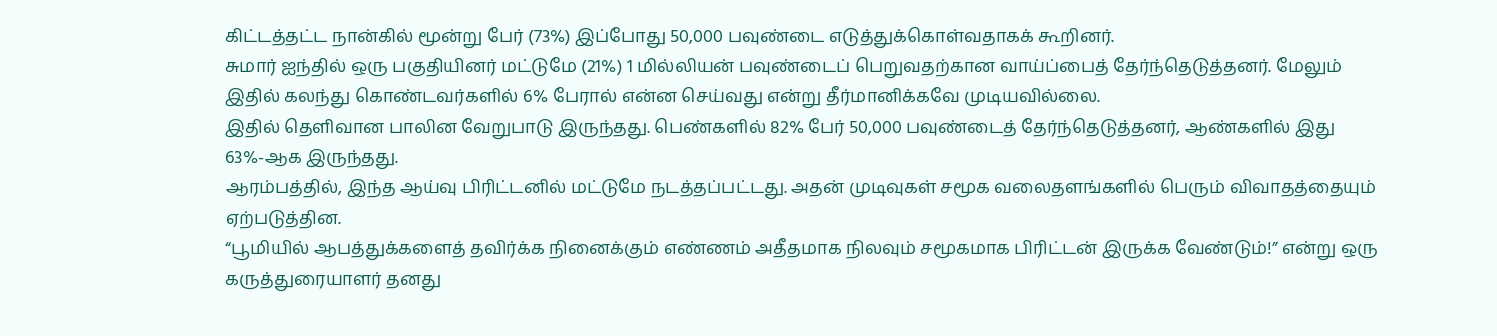கிட்டத்தட்ட நான்கில் மூன்று பேர் (73%) இப்போது 50,000 பவுண்டை எடுத்துக்கொள்வதாகக் கூறினர்.
சுமார் ஐந்தில் ஒரு பகுதியினர் மட்டுமே (21%) 1 மில்லியன் பவுண்டைப் பெறுவதற்கான வாய்ப்பைத் தேர்ந்தெடுத்தனர். மேலும் இதில் கலந்து கொண்டவர்களில் 6% பேரால் என்ன செய்வது என்று தீர்மானிக்கவே முடியவில்லை.
இதில் தெளிவான பாலின வேறுபாடு இருந்தது. பெண்களில் 82% பேர் 50,000 பவுண்டைத் தேர்ந்தெடுத்தனர், ஆண்களில் இது 63%-ஆக இருந்தது.
ஆரம்பத்தில், இந்த ஆய்வு பிரிட்டனில் மட்டுமே நடத்தப்பட்டது. அதன் முடிவுகள் சமூக வலைதளங்களில் பெரும் விவாதத்தையும் ஏற்படுத்தின.
“பூமியில் ஆபத்துக்களைத் தவிர்க்க நினைக்கும் எண்ணம் அதீதமாக நிலவும் சமூகமாக பிரிட்டன் இருக்க வேண்டும்!” என்று ஒரு கருத்துரையாளர் தனது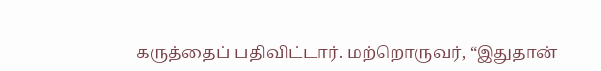கருத்தைப் பதிவிட்டார். மற்றொருவர், “இதுதான்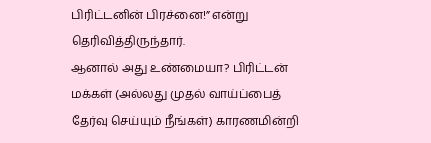பிரிட்டனின் பிரச்னை!” என்று தெரிவித்திருந்தார்.
ஆனால் அது உண்மையா? பிரிட்டன் மக்கள் (அல்லது முதல் வாய்ப்பைத் தேர்வு செய்யும் நீங்கள்) காரணமின்றி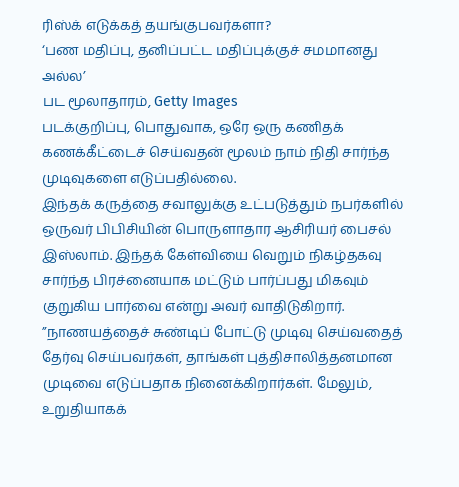ரிஸ்க் எடுக்கத் தயங்குபவர்களா?
‘பண மதிப்பு, தனிப்பட்ட மதிப்புக்குச் சமமானது அல்ல’
பட மூலாதாரம், Getty Images
படக்குறிப்பு, பொதுவாக, ஒரே ஒரு கணிதக் கணக்கீட்டைச் செய்வதன் மூலம் நாம் நிதி சார்ந்த முடிவுகளை எடுப்பதில்லை.
இந்தக் கருத்தை சவாலுக்கு உட்படுத்தும் நபர்களில் ஒருவர் பிபிசியின் பொருளாதார ஆசிரியர் பைசல் இஸ்லாம். இந்தக் கேள்வியை வெறும் நிகழ்தகவு சார்ந்த பிரச்னையாக மட்டும் பார்ப்பது மிகவும் குறுகிய பார்வை என்று அவர் வாதிடுகிறார்.
”நாணயத்தைச் சுண்டிப் போட்டு முடிவு செய்வதைத் தேர்வு செய்பவர்கள், தாங்கள் புத்திசாலித்தனமான முடிவை எடுப்பதாக நினைக்கிறார்கள். மேலும், உறுதியாகக்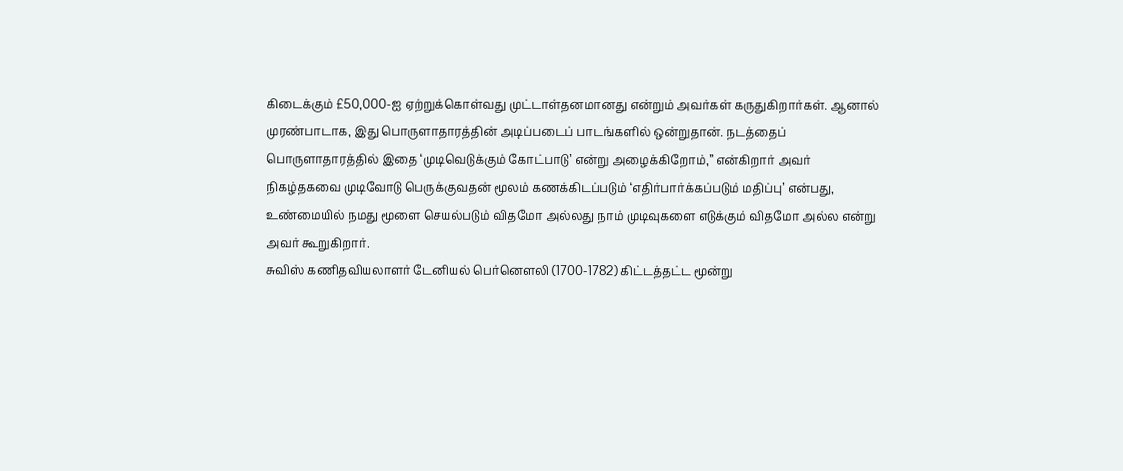கிடைக்கும் £50,000-ஐ ஏற்றுக்கொள்வது முட்டாள்தனமானது என்றும் அவர்கள் கருதுகிறார்கள். ஆனால் முரண்பாடாக, இது பொருளாதாரத்தின் அடிப்படைப் பாடங்களில் ஒன்றுதான். நடத்தைப் பொருளாதாரத்தில் இதை ‘முடிவெடுக்கும் கோட்பாடு’ என்று அழைக்கிறோம்,” என்கிறார் அவர்
நிகழ்தகவை முடிவோடு பெருக்குவதன் மூலம் கணக்கிடப்படும் ‘எதிர்பார்க்கப்படும் மதிப்பு’ என்பது, உண்மையில் நமது மூளை செயல்படும் விதமோ அல்லது நாம் முடிவுகளை எடுக்கும் விதமோ அல்ல என்று அவர் கூறுகிறார்.
சுவிஸ் கணிதவியலாளர் டேனியல் பெர்னௌலி (1700-1782) கிட்டத்தட்ட மூன்று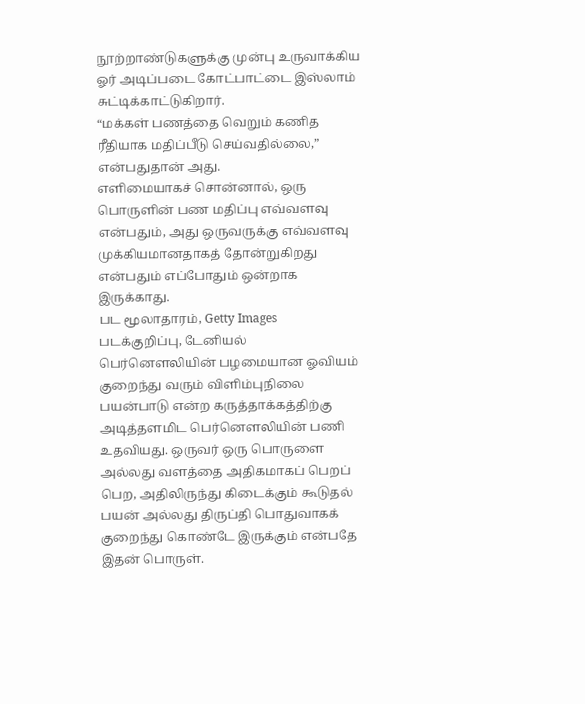நூற்றாண்டுகளுக்கு முன்பு உருவாக்கிய ஓர் அடிப்படை கோட்பாட்டை இஸ்லாம் சுட்டிக்காட்டுகிறார்.
“மக்கள் பணத்தை வெறும் கணித ரீதியாக மதிப்பீடு செய்வதில்லை,” என்பதுதான் அது.
எளிமையாகச் சொன்னால், ஒரு பொருளின் பண மதிப்பு எவ்வளவு என்பதும், அது ஒருவருக்கு எவ்வளவு முக்கியமானதாகத் தோன்றுகிறது என்பதும் எப்போதும் ஒன்றாக இருக்காது.
பட மூலாதாரம், Getty Images
படக்குறிப்பு, டேனியல் பெர்னௌலியின் பழமையான ஓவியம்
குறைந்து வரும் விளிம்புநிலை பயன்பாடு என்ற கருத்தாக்கத்திற்கு அடித்தளமிட பெர்னௌலியின் பணி உதவியது. ஒருவர் ஒரு பொருளை அல்லது வளத்தை அதிகமாகப் பெறப் பெற, அதிலிருந்து கிடைக்கும் கூடுதல் பயன் அல்லது திருப்தி பொதுவாகக் குறைந்து கொண்டே இருக்கும் என்பதே இதன் பொருள்.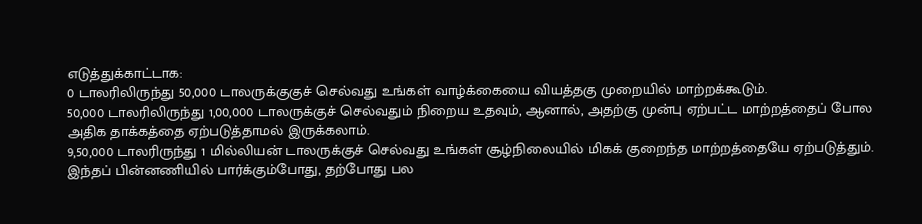எடுத்துக்காட்டாக:
0 டாலரிலிருந்து 50,000 டாலருக்குகுச் செல்வது உங்கள் வாழ்க்கையை வியத்தகு முறையில் மாற்றக்கூடும்.
50,000 டாலரிலிருந்து 1,00,000 டாலருக்குச் செல்வதும் நிறைய உதவும், ஆனால், அதற்கு முன்பு ஏற்பட்ட மாற்றத்தைப் போல அதிக தாக்கத்தை ஏற்படுத்தாமல் இருக்கலாம்.
9,50,000 டாலரிருந்து 1 மில்லியன் டாலருக்குச் செல்வது உங்கள் சூழ்நிலையில் மிகக் குறைந்த மாற்றத்தையே ஏற்படுத்தும்.
இந்தப் பின்னணியில் பார்க்கும்போது, தற்போது பல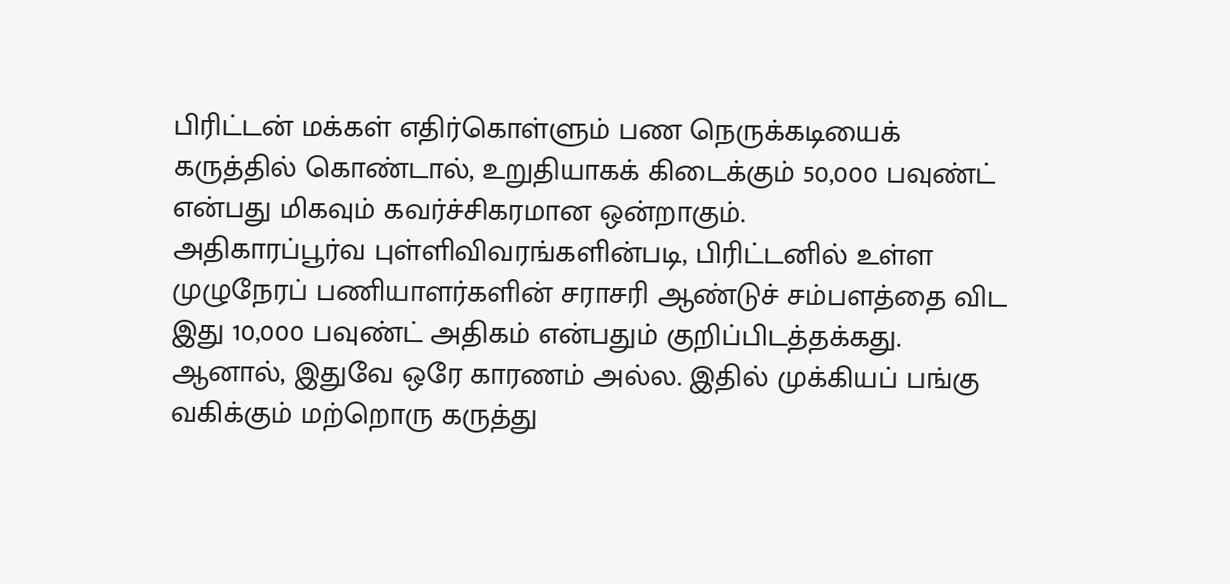பிரிட்டன் மக்கள் எதிர்கொள்ளும் பண நெருக்கடியைக் கருத்தில் கொண்டால், உறுதியாகக் கிடைக்கும் 50,000 பவுண்ட் என்பது மிகவும் கவர்ச்சிகரமான ஒன்றாகும்.
அதிகாரப்பூர்வ புள்ளிவிவரங்களின்படி, பிரிட்டனில் உள்ள முழுநேரப் பணியாளர்களின் சராசரி ஆண்டுச் சம்பளத்தை விட இது 10,000 பவுண்ட் அதிகம் என்பதும் குறிப்பிடத்தக்கது.
ஆனால், இதுவே ஒரே காரணம் அல்ல. இதில் முக்கியப் பங்கு வகிக்கும் மற்றொரு கருத்து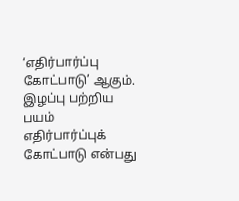‘எதிர்பார்ப்பு கோட்பாடு’ ஆகும்.
இழப்பு பற்றிய பயம்
எதிர்பார்ப்புக் கோட்பாடு என்பது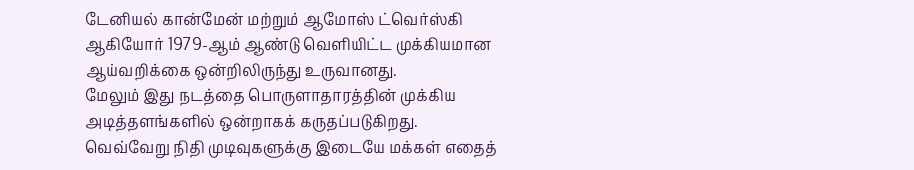டேனியல் கான்மேன் மற்றும் ஆமோஸ் ட்வெர்ஸ்கி ஆகியோர் 1979-ஆம் ஆண்டு வெளியிட்ட முக்கியமான ஆய்வறிக்கை ஒன்றிலிருந்து உருவானது.
மேலும் இது நடத்தை பொருளாதாரத்தின் முக்கிய அடித்தளங்களில் ஒன்றாகக் கருதப்படுகிறது.
வெவ்வேறு நிதி முடிவுகளுக்கு இடையே மக்கள் எதைத்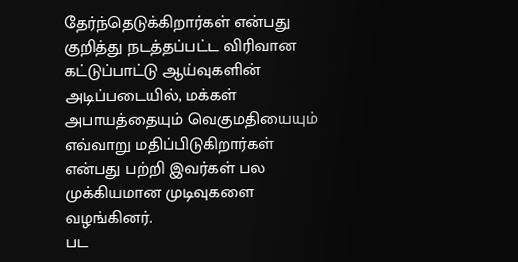தேர்ந்தெடுக்கிறார்கள் என்பது குறித்து நடத்தப்பட்ட விரிவான கட்டுப்பாட்டு ஆய்வுகளின் அடிப்படையில், மக்கள் அபாயத்தையும் வெகுமதியையும் எவ்வாறு மதிப்பிடுகிறார்கள் என்பது பற்றி இவர்கள் பல முக்கியமான முடிவுகளை வழங்கினர்.
பட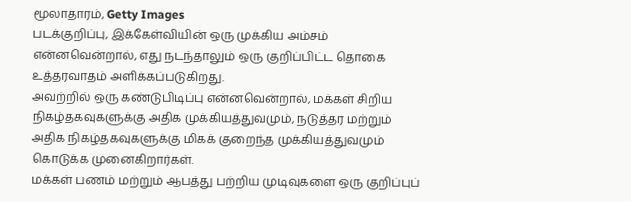மூலாதாரம், Getty Images
படக்குறிப்பு, இக்கேள்வியின் ஒரு முக்கிய அம்சம் என்னவென்றால், எது நடந்தாலும் ஒரு குறிப்பிட்ட தொகை உத்தரவாதம் அளிக்கப்படுகிறது.
அவற்றில் ஒரு கண்டுபிடிப்பு என்னவென்றால், மக்கள் சிறிய நிகழ்தகவுகளுக்கு அதிக முக்கியத்துவமும், நடுத்தர மற்றும் அதிக நிகழ்தகவுகளுக்கு மிகக் குறைந்த முக்கியத்துவமும் கொடுக்க முனைகிறார்கள்.
மக்கள் பணம் மற்றும் ஆபத்து பற்றிய முடிவுகளை ஒரு குறிப்புப்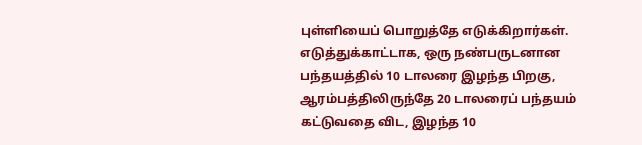புள்ளியைப் பொறுத்தே எடுக்கிறார்கள்.
எடுத்துக்காட்டாக, ஒரு நண்பருடனான பந்தயத்தில் 10 டாலரை இழந்த பிறகு, ஆரம்பத்திலிருந்தே 20 டாலரைப் பந்தயம் கட்டுவதை விட, இழந்த 10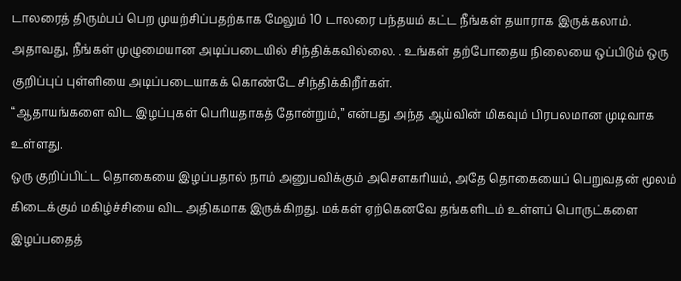டாலரைத் திரும்பப் பெற முயற்சிப்பதற்காக மேலும் 10 டாலரை பந்தயம் கட்ட நீங்கள் தயாராக இருக்கலாம்.
அதாவது, நீங்கள் முழுமையான அடிப்படையில் சிந்திக்கவில்லை. . உங்கள் தற்போதைய நிலையை ஒப்பிடும் ஒரு குறிப்புப் புள்ளியை அடிப்படையாகக் கொண்டே சிந்திக்கிறீர்கள்.
“ஆதாயங்களை விட இழப்புகள் பெரியதாகத் தோன்றும்,” என்பது அந்த ஆய்வின் மிகவும் பிரபலமான முடிவாக உள்ளது.
ஒரு குறிப்பிட்ட தொகையை இழப்பதால் நாம் அனுபவிக்கும் அசௌகரியம், அதே தொகையைப் பெறுவதன் மூலம் கிடைக்கும் மகிழ்ச்சியை விட அதிகமாக இருக்கிறது. மக்கள் ஏற்கெனவே தங்களிடம் உள்ளப் பொருட்களை இழப்பதைத்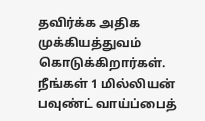தவிர்க்க அதிக முக்கியத்துவம் கொடுக்கிறார்கள்.
நீங்கள் 1 மில்லியன் பவுண்ட் வாய்ப்பைத்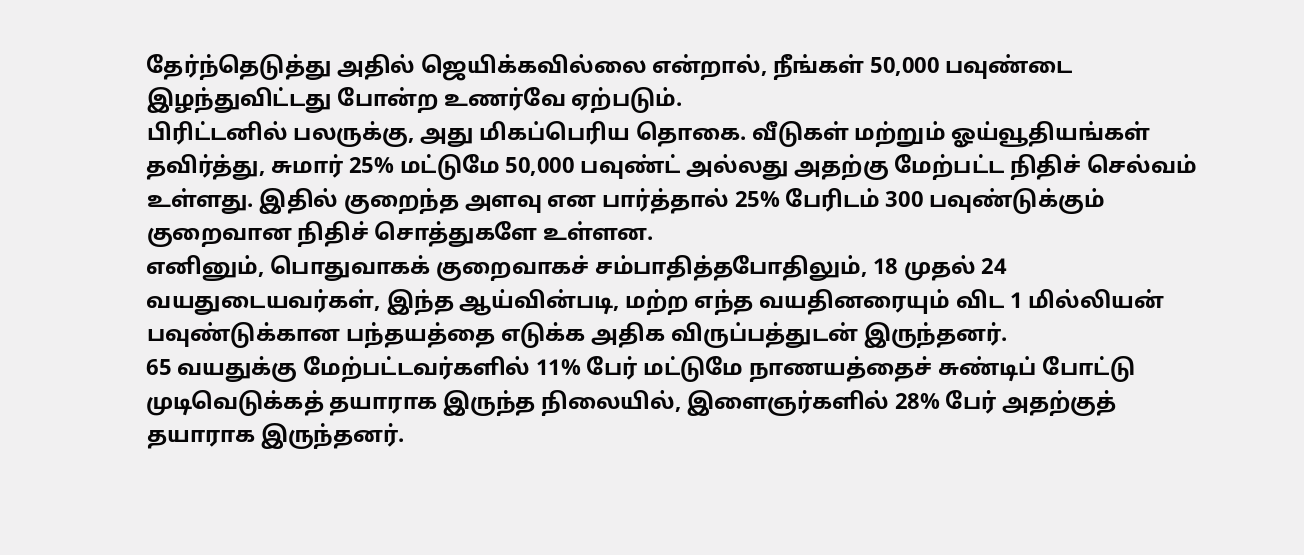தேர்ந்தெடுத்து அதில் ஜெயிக்கவில்லை என்றால், நீங்கள் 50,000 பவுண்டை இழந்துவிட்டது போன்ற உணர்வே ஏற்படும்.
பிரிட்டனில் பலருக்கு, அது மிகப்பெரிய தொகை. வீடுகள் மற்றும் ஓய்வூதியங்கள் தவிர்த்து, சுமார் 25% மட்டுமே 50,000 பவுண்ட் அல்லது அதற்கு மேற்பட்ட நிதிச் செல்வம் உள்ளது. இதில் குறைந்த அளவு என பார்த்தால் 25% பேரிடம் 300 பவுண்டுக்கும் குறைவான நிதிச் சொத்துகளே உள்ளன.
எனினும், பொதுவாகக் குறைவாகச் சம்பாதித்தபோதிலும், 18 முதல் 24 வயதுடையவர்கள், இந்த ஆய்வின்படி, மற்ற எந்த வயதினரையும் விட 1 மில்லியன் பவுண்டுக்கான பந்தயத்தை எடுக்க அதிக விருப்பத்துடன் இருந்தனர்.
65 வயதுக்கு மேற்பட்டவர்களில் 11% பேர் மட்டுமே நாணயத்தைச் சுண்டிப் போட்டு முடிவெடுக்கத் தயாராக இருந்த நிலையில், இளைஞர்களில் 28% பேர் அதற்குத் தயாராக இருந்தனர்.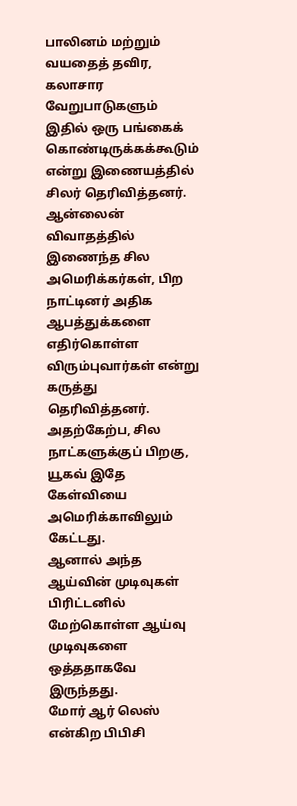பாலினம் மற்றும் வயதைத் தவிர, கலாசார வேறுபாடுகளும் இதில் ஒரு பங்கைக் கொண்டிருக்கக்கூடும் என்று இணையத்தில் சிலர் தெரிவித்தனர். ஆன்லைன் விவாதத்தில் இணைந்த சில அமெரிக்கர்கள், பிற நாட்டினர் அதிக ஆபத்துக்களை எதிர்கொள்ள விரும்புவார்கள் என்று கருத்து தெரிவித்தனர். அதற்கேற்ப, சில நாட்களுக்குப் பிறகு, யூகவ் இதே கேள்வியை அமெரிக்காவிலும் கேட்டது.
ஆனால் அந்த ஆய்வின் முடிவுகள் பிரிட்டனில் மேற்கொள்ள ஆய்வு முடிவுகளை ஒத்ததாகவே இருந்தது.
மோர் ஆர் லெஸ் என்கிற பிபிசி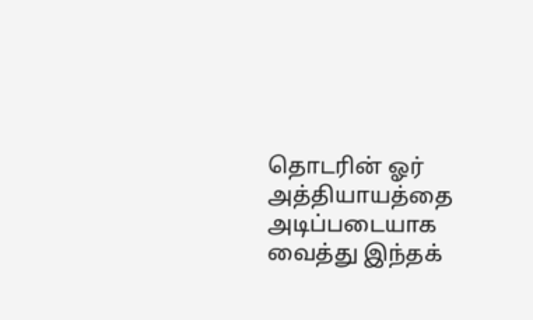தொடரின் ஓர் அத்தியாயத்தை அடிப்படையாக வைத்து இந்தக்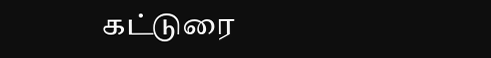கட்டுரை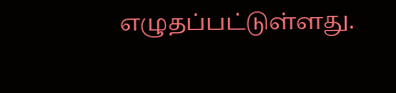எழுதப்பட்டுள்ளது.